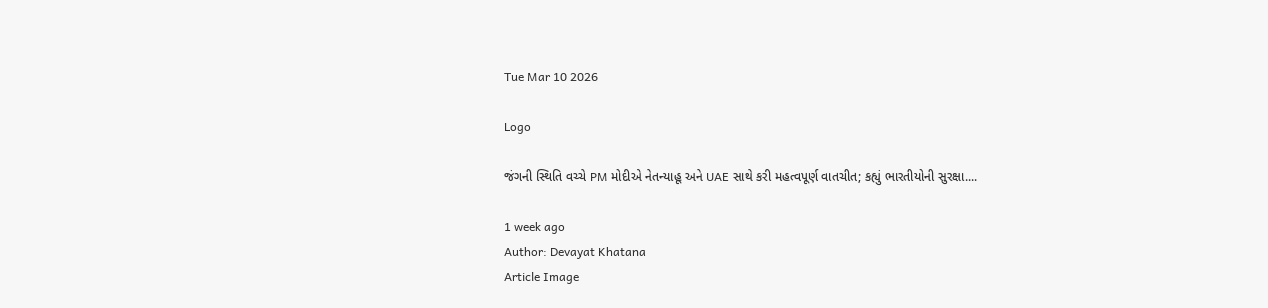Tue Mar 10 2026

Logo

જંગની સ્થિતિ વચ્ચે PM મોદીએ નેતન્યાહૂ અને UAE સાથે કરી મહત્વપૂર્ણ વાતચીત; કહ્યું ભારતીયોની સુરક્ષા....

1 week ago
Author: Devayat Khatana
Article Image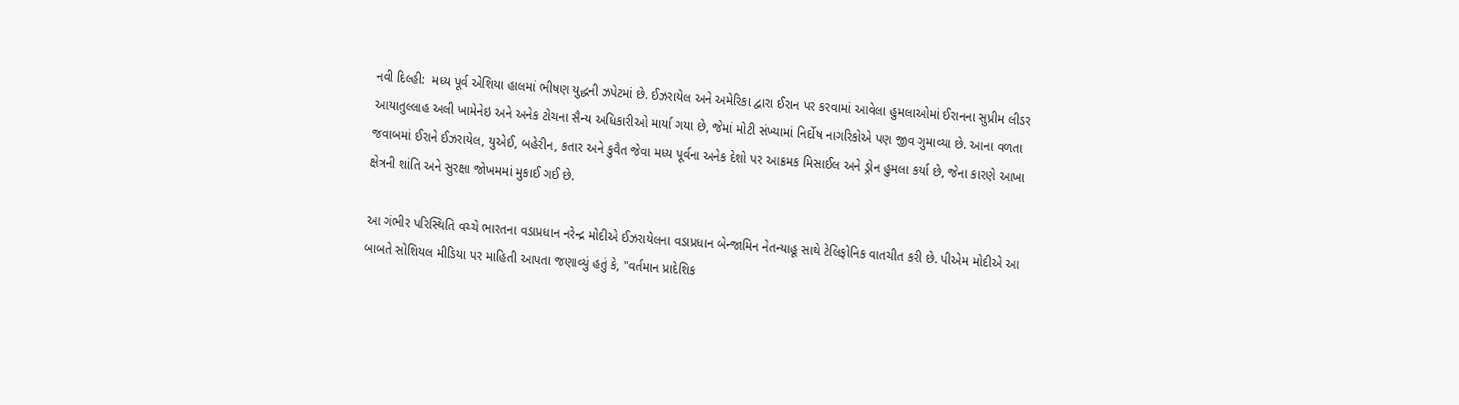નવી દિલ્હી:  મધ્ય પૂર્વ એશિયા હાલમાં ભીષણ યુદ્ધની ઝપેટમાં છે. ઈઝરાયેલ અને અમેરિકા દ્વારા ઈરાન પર કરવામાં આવેલા હુમલાઓમાં ઈરાનના સુપ્રીમ લીડર આયાતુલ્લાહ અલી ખામેનેઇ અને અનેક ટોચના સૈન્ય અધિકારીઓ માર્યા ગયા છે, જેમાં મોટી સંખ્યામાં નિર્દોષ નાગરિકોએ પણ જીવ ગુમાવ્યા છે. આના વળતા જવાબમાં ઈરાને ઈઝરાયેલ, યુએઈ, બહેરીન, કતાર અને કુવૈત જેવા મધ્ય પૂર્વના અનેક દેશો પર આક્રમક મિસાઈલ અને ડ્રોન હુમલા કર્યા છે, જેના કારણે આખા ક્ષેત્રની શાંતિ અને સુરક્ષા જોખમમાં મુકાઈ ગઈ છે.

આ ગંભીર પરિસ્થિતિ વચ્ચે ભારતના વડાપ્રધાન નરેન્દ્ર મોદીએ ઈઝરાયેલના વડાપ્રધાન બેન્જામિન નેતન્યાહૂ સાથે ટેલિફોનિક વાતચીત કરી છે. પીએમ મોદીએ આ બાબતે સોશિયલ મીડિયા પર માહિતી આપતા જણાવ્યું હતું કે, "વર્તમાન પ્રાદેશિક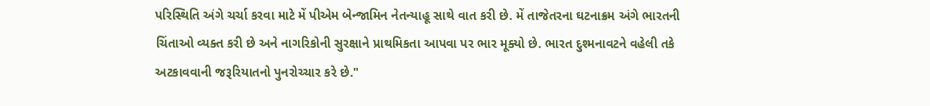પરિસ્થિતિ અંગે ચર્ચા કરવા માટે મેં પીએમ બેન્જામિન નેતન્યાહૂ સાથે વાત કરી છે. મેં તાજેતરના ઘટનાક્રમ અંગે ભારતની ચિંતાઓ વ્યક્ત કરી છે અને નાગરિકોની સુરક્ષાને પ્રાથમિકતા આપવા પર ભાર મૂક્યો છે. ભારત દુશ્મનાવટને વહેલી તકે અટકાવવાની જરૂરિયાતનો પુનરોચ્ચાર કરે છે."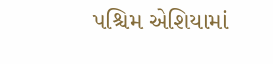પશ્ચિમ એશિયામાં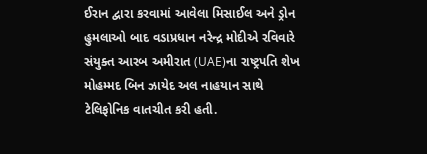ઈરાન દ્વારા કરવામાં આવેલા મિસાઈલ અને ડ્રોન હુમલાઓ બાદ વડાપ્રધાન નરેન્દ્ર મોદીએ રવિવારે સંયુક્ત આરબ અમીરાત (UAE)ના રાષ્ટ્રપતિ શેખ મોહમ્મદ બિન ઝાયેદ અલ નાહયાન સાથે ટેલિફોનિક વાતચીત કરી હતી.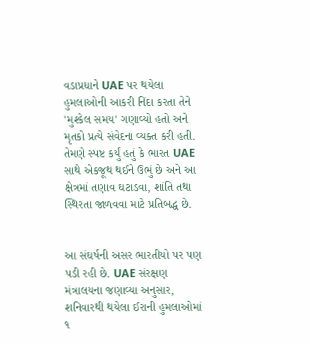વડાપ્રધાને UAE પર થયેલા હુમલાઓની આકરી નિંદા કરતા તેને 'મુશ્કેલ સમય' ગણાવ્યો હતો અને મૃતકો પ્રત્યે સંવેદના વ્યક્ત કરી હતી. તેમણે સ્પષ્ટ કર્યું હતું કે ભારત UAE સાથે એકજૂથ થઈને ઉભું છે અને આ ક્ષેત્રમાં તણાવ ઘટાડવા, શાંતિ તથા સ્થિરતા જાળવવા માટે પ્રતિબદ્ધ છે.


આ સંઘર્ષની અસર ભારતીયો પર પણ પડી રહી છે. UAE સંરક્ષણ મંત્રાલયના જણાવ્યા અનુસાર, શનિવારથી થયેલા ઈરાની હુમલાઓમાં ૧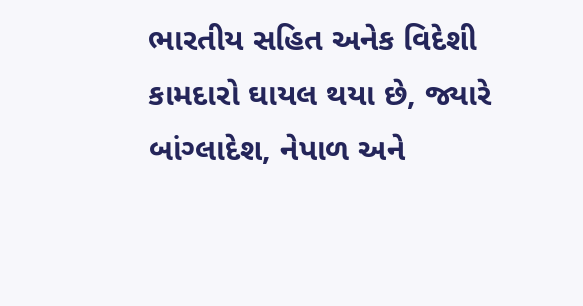ભારતીય સહિત અનેક વિદેશી કામદારો ઘાયલ થયા છે, જ્યારે બાંગ્લાદેશ, નેપાળ અને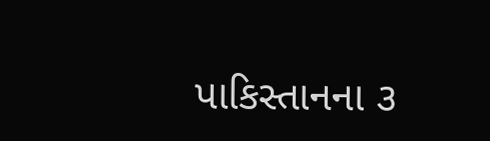પાકિસ્તાનના ૩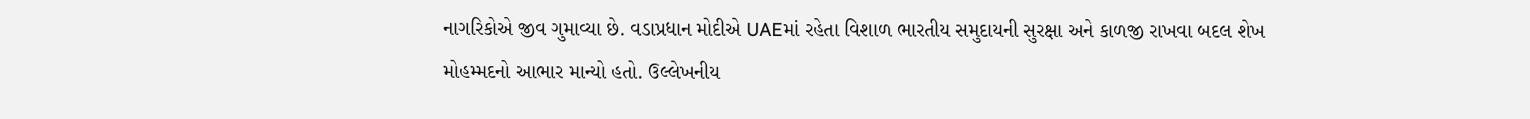નાગરિકોએ જીવ ગુમાવ્યા છે. વડાપ્રધાન મોદીએ UAEમાં રહેતા વિશાળ ભારતીય સમુદાયની સુરક્ષા અને કાળજી રાખવા બદલ શેખ મોહમ્મદનો આભાર માન્યો હતો. ઉલ્લેખનીય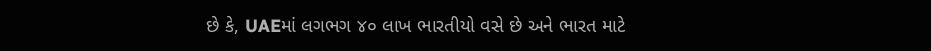છે કે, UAEમાં લગભગ ૪૦ લાખ ભારતીયો વસે છે અને ભારત માટે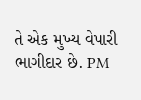તે એક મુખ્ય વેપારી ભાગીદાર છે. PM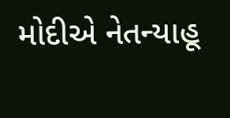મોદીએ નેતન્યાહૂ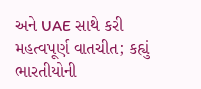અને UAE સાથે કરી મહત્વપૂર્ણ વાતચીત; કહ્યું ભારતીયોની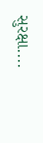સુરક્ષા....